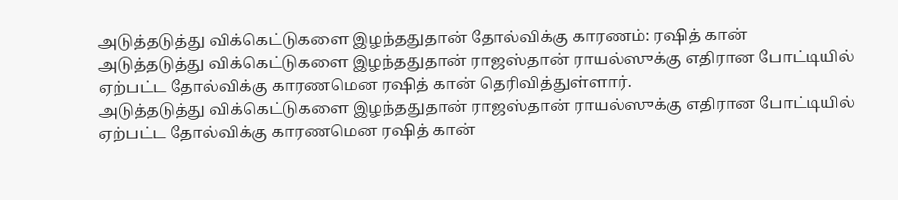அடுத்தடுத்து விக்கெட்டுகளை இழந்ததுதான் தோல்விக்கு காரணம்: ரஷித் கான்
அடுத்தடுத்து விக்கெட்டுகளை இழந்ததுதான் ராஜஸ்தான் ராயல்ஸுக்கு எதிரான போட்டியில் ஏற்பட்ட தோல்விக்கு காரணமென ரஷித் கான் தெரிவித்துள்ளார்.
அடுத்தடுத்து விக்கெட்டுகளை இழந்ததுதான் ராஜஸ்தான் ராயல்ஸுக்கு எதிரான போட்டியில் ஏற்பட்ட தோல்விக்கு காரணமென ரஷித் கான்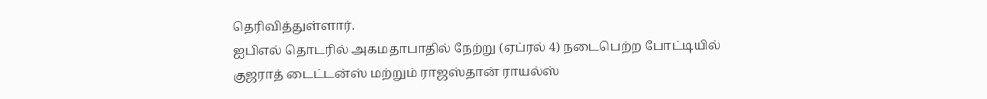தெரிவித்துள்ளார்.
ஐபிஎல் தொடரில் அகமதாபாதில் நேற்று (ஏப்ரல் 4) நடைபெற்ற போட்டியில் குஜராத் டைட்டன்ஸ் மற்றும் ராஜஸ்தான் ராயல்ஸ்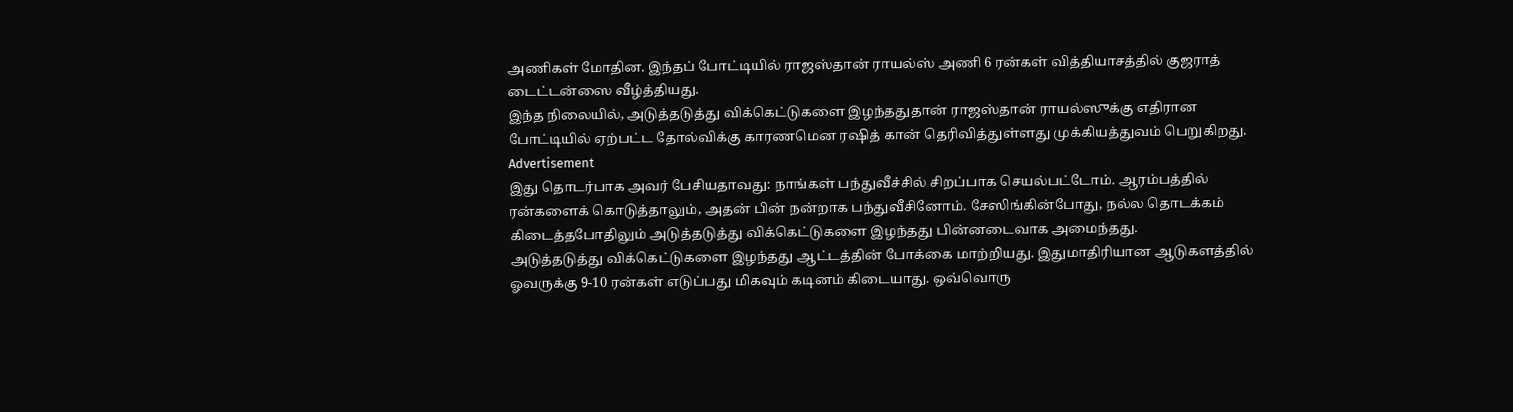அணிகள் மோதின. இந்தப் போட்டியில் ராஜஸ்தான் ராயல்ஸ் அணி 6 ரன்கள் வித்தியாசத்தில் குஜராத் டைட்டன்ஸை வீழ்த்தியது.
இந்த நிலையில், அடுத்தடுத்து விக்கெட்டுகளை இழந்ததுதான் ராஜஸ்தான் ராயல்ஸுக்கு எதிரான போட்டியில் ஏற்பட்ட தோல்விக்கு காரணமென ரஷித் கான் தெரிவித்துள்ளது முக்கியத்துவம் பெறுகிறது.
Advertisement
இது தொடர்பாக அவர் பேசியதாவது: நாங்கள் பந்துவீச்சில் சிறப்பாக செயல்பட்டோம். ஆரம்பத்தில் ரன்களைக் கொடுத்தாலும், அதன் பின் நன்றாக பந்துவீசினோம். சேஸிங்கின்போது, நல்ல தொடக்கம் கிடைத்தபோதிலும் அடுத்தடுத்து விக்கெட்டுகளை இழந்தது பின்னடைவாக அமைந்தது.
அடுத்தடுத்து விக்கெட்டுகளை இழந்தது ஆட்டத்தின் போக்கை மாற்றியது. இதுமாதிரியான ஆடுகளத்தில் ஓவருக்கு 9-10 ரன்கள் எடுப்பது மிகவும் கடினம் கிடையாது. ஒவ்வொரு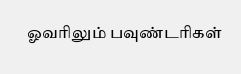ஓவரிலும் பவுண்டரிகள்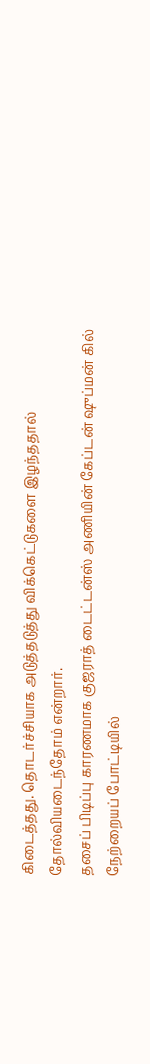கிடைத்தது. தொடர்ச்சியாக அடுத்தடுத்து விக்கெட்டுகளை இழந்ததால் தோல்வியடைந்தோம் என்றார்.
தசைப் பிடிப்பு காரணமாக குஜராத் டைட்டன்ஸ் அணியின் கேப்டன் ஷுப்மன் கில் நேற்றையப் போட்டியில்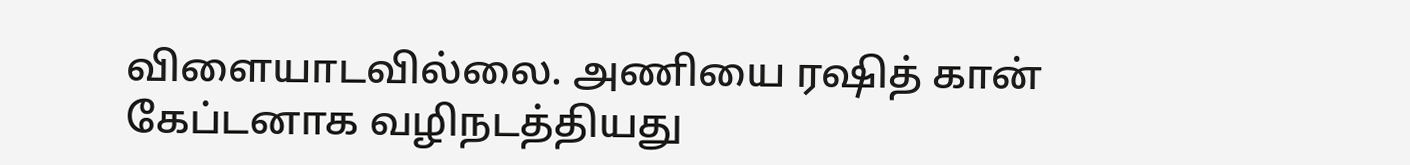விளையாடவில்லை. அணியை ரஷித் கான் கேப்டனாக வழிநடத்தியது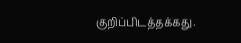குறிப்பிடத்தக்கது.